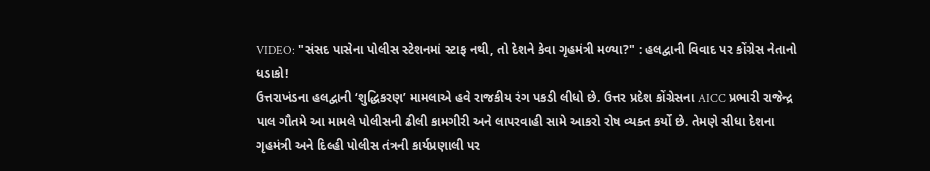VIDEO: "સંસદ પાસેના પોલીસ સ્ટેશનમાં સ્ટાફ નથી, તો દેશને કેવા ગૃહમંત્રી મળ્યા?" : હલદ્વાની વિવાદ પર કોંગ્રેસ નેતાનો ધડાકો!
ઉત્તરાખંડના હલદ્વાની ‘શુદ્ધિકરણ’ મામલાએ હવે રાજકીય રંગ પકડી લીધો છે. ઉત્તર પ્રદેશ કોંગ્રેસના AICC પ્રભારી રાજેન્દ્ર પાલ ગૌતમે આ મામલે પોલીસની ઢીલી કામગીરી અને લાપરવાહી સામે આકરો રોષ વ્યક્ત કર્યો છે. તેમણે સીધા દેશના ગૃહમંત્રી અને દિલ્હી પોલીસ તંત્રની કાર્યપ્રણાલી પર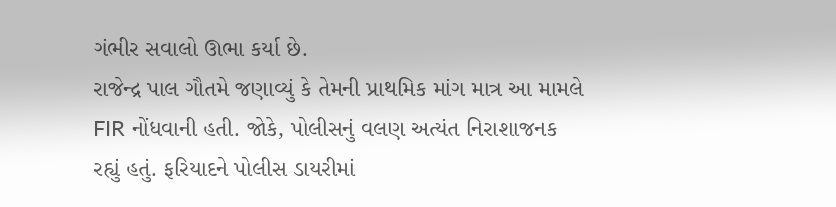ગંભીર સવાલો ઊભા કર્યા છે.
રાજેન્દ્ર પાલ ગૌતમે જણાવ્યું કે તેમની પ્રાથમિક માંગ માત્ર આ મામલે FIR નોંધવાની હતી. જોકે, પોલીસનું વલણ અત્યંત નિરાશાજનક રહ્યું હતું. ફરિયાદને પોલીસ ડાયરીમાં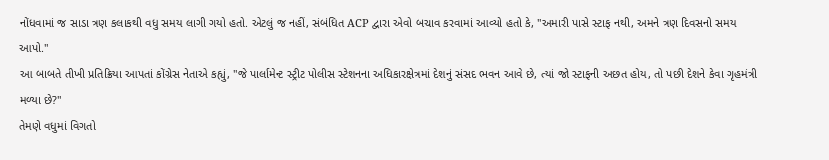નોંધવામાં જ સાડા ત્રણ કલાકથી વધુ સમય લાગી ગયો હતો. એટલું જ નહીં, સંબંધિત ACP દ્વારા એવો બચાવ કરવામાં આવ્યો હતો કે, "અમારી પાસે સ્ટાફ નથી, અમને ત્રણ દિવસનો સમય આપો."
આ બાબતે તીખી પ્રતિક્રિયા આપતાં કોંગ્રેસ નેતાએ કહ્યું, "જે પાર્લામેન્ટ સ્ટ્રીટ પોલીસ સ્ટેશનના અધિકારક્ષેત્રમાં દેશનું સંસદ ભવન આવે છે, ત્યાં જો સ્ટાફની અછત હોય, તો પછી દેશને કેવા ગૃહમંત્રી મળ્યા છે?"
તેમણે વધુમાં વિગતો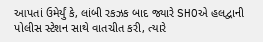આપતાં ઉમેર્યું કે, લાંબી રકઝક બાદ જ્યારે SHOએ હલદ્વાની પોલીસ સ્ટેશન સાથે વાતચીત કરી, ત્યારે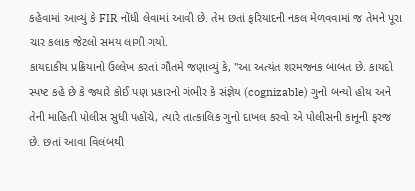કહેવામાં આવ્યું કે FIR નોંધી લેવામાં આવી છે. તેમ છતાં ફરિયાદની નકલ મેળવવામાં જ તેમને પૂરા ચાર કલાક જેટલો સમય લાગી ગયો.
કાયદાકીય પ્રક્રિયાનો ઉલ્લેખ કરતાં ગૌતમે જણાવ્યું કે, "આ અત્યંત શરમજનક બાબત છે. કાયદો સ્પષ્ટ કહે છે કે જ્યારે કોઈ પણ પ્રકારનો ગંભીર કે સંજ્ઞેય (cognizable) ગુનો બન્યો હોય અને તેની માહિતી પોલીસ સુધી પહોંચે, ત્યારે તાત્કાલિક ગુનો દાખલ કરવો એ પોલીસની કાનૂની ફરજ છે. છતાં આવા વિલંબથી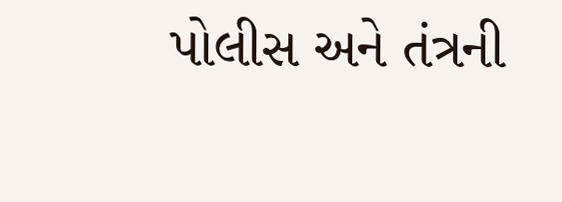પોલીસ અને તંત્રની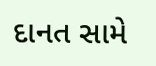દાનત સામે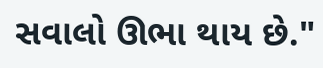સવાલો ઊભા થાય છે."